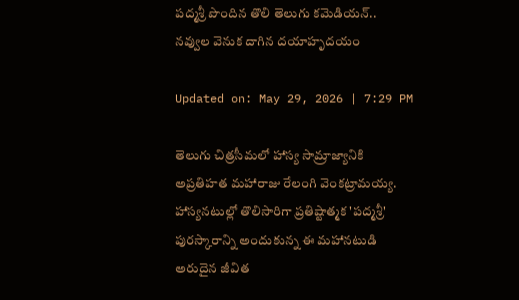పద్మశ్రీ పొందిన తొలి తెలుగు కమెడియన్.. నవ్వుల వెనుక దాగిన దయాహృదయం

Updated on: May 29, 2026 | 7:29 PM

తెలుగు చిత్రసీమలో హాస్య సామ్రాజ్యానికి అప్రతిహత మహారాజు రేలంగి వెంకట్రామయ్య. హాస్యనటుల్లో తొలిసారిగా ప్రతిష్టాత్మక 'పద్మశ్రీ' పురస్కారాన్ని అందుకున్న ఈ మహానటుడి అరుదైన జీవిత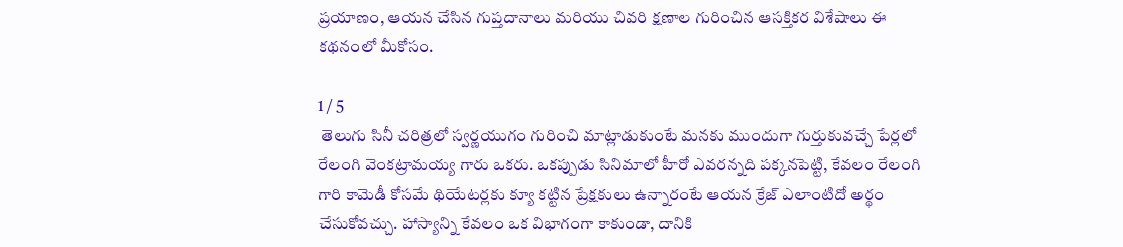ప్రయాణం, ఆయన చేసిన గుప్తదానాలు మరియు చివరి క్షణాల గురించిన ఆసక్తికర విశేషాలు ఈ కథనంలో మీకోసం.

1 / 5
 తెలుగు సినీ చరిత్రలో స్వర్ణయుగం గురించి మాట్లాడుకుంటే మనకు ముందుగా గుర్తుకువచ్చే పేర్లలో రేలంగి వెంకట్రామయ్య గారు ఒకరు. ఒకప్పుడు సినిమాలో హీరో ఎవరన్నది పక్కనపెట్టి, కేవలం రేలంగి గారి కామెడీ కోసమే థియేటర్లకు క్యూ కట్టిన ప్రేక్షకులు ఉన్నారంటే ఆయన క్రేజ్ ఎలాంటిదో అర్థం చేసుకోవచ్చు. హాస్యాన్ని కేవలం ఒక విభాగంగా కాకుండా, దానికి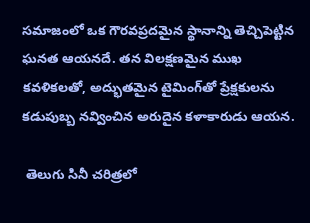సమాజంలో ఒక గౌరవప్రదమైన స్థానాన్ని తెచ్చిపెట్టిన ఘనత ఆయనదే. తన విలక్షణమైన ముఖ కవళికలతో, అద్భుతమైన టైమింగ్‌తో ప్రేక్షకులను కడుపుబ్బ నవ్వించిన అరుదైన కళాకారుడు ఆయన.

 తెలుగు సినీ చరిత్రలో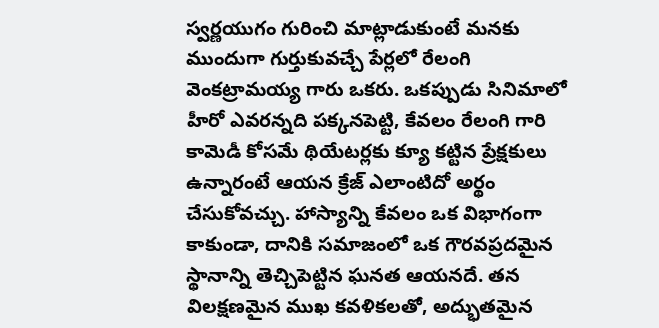స్వర్ణయుగం గురించి మాట్లాడుకుంటే మనకు ముందుగా గుర్తుకువచ్చే పేర్లలో రేలంగి వెంకట్రామయ్య గారు ఒకరు. ఒకప్పుడు సినిమాలో హీరో ఎవరన్నది పక్కనపెట్టి, కేవలం రేలంగి గారి కామెడీ కోసమే థియేటర్లకు క్యూ కట్టిన ప్రేక్షకులు ఉన్నారంటే ఆయన క్రేజ్ ఎలాంటిదో అర్థం చేసుకోవచ్చు. హాస్యాన్ని కేవలం ఒక విభాగంగా కాకుండా, దానికి సమాజంలో ఒక గౌరవప్రదమైన స్థానాన్ని తెచ్చిపెట్టిన ఘనత ఆయనదే. తన విలక్షణమైన ముఖ కవళికలతో, అద్భుతమైన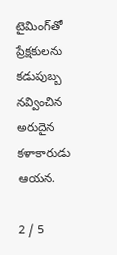టైమింగ్‌తో ప్రేక్షకులను కడుపుబ్బ నవ్వించిన అరుదైన కళాకారుడు ఆయన.

2 / 5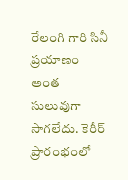రేలంగి గారి సినీ ప్రయాణం అంత సులువుగా సాగలేదు. కెరీర్ ప్రారంభంలో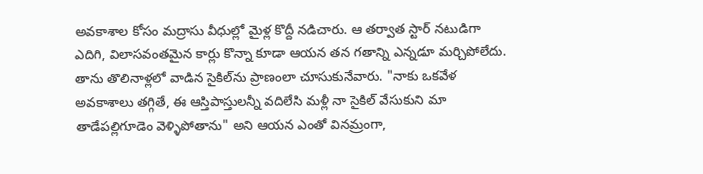అవకాశాల కోసం మద్రాసు వీధుల్లో మైళ్ల కొద్దీ నడిచారు. ఆ తర్వాత స్టార్ నటుడిగా ఎదిగి, విలాసవంతమైన కార్లు కొన్నా కూడా ఆయన తన గతాన్ని ఎన్నడూ మర్చిపోలేదు. తాను తొలినాళ్లలో వాడిన సైకిల్‌ను ప్రాణంలా చూసుకునేవారు. "నాకు ఒకవేళ అవకాశాలు తగ్గితే, ఈ ఆస్తిపాస్తులన్నీ వదిలేసి మళ్లీ నా సైకిల్ వేసుకుని మా తాడేపల్లిగూడెం వెళ్ళిపోతాను" అని ఆయన ఎంతో వినమ్రంగా,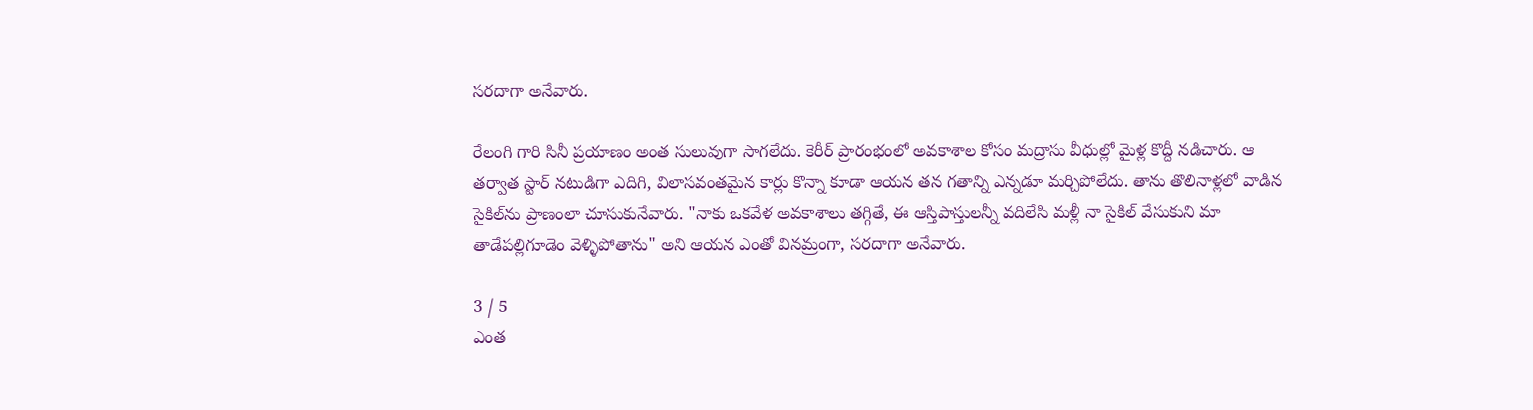సరదాగా అనేవారు.

రేలంగి గారి సినీ ప్రయాణం అంత సులువుగా సాగలేదు. కెరీర్ ప్రారంభంలో అవకాశాల కోసం మద్రాసు వీధుల్లో మైళ్ల కొద్దీ నడిచారు. ఆ తర్వాత స్టార్ నటుడిగా ఎదిగి, విలాసవంతమైన కార్లు కొన్నా కూడా ఆయన తన గతాన్ని ఎన్నడూ మర్చిపోలేదు. తాను తొలినాళ్లలో వాడిన సైకిల్‌ను ప్రాణంలా చూసుకునేవారు. "నాకు ఒకవేళ అవకాశాలు తగ్గితే, ఈ ఆస్తిపాస్తులన్నీ వదిలేసి మళ్లీ నా సైకిల్ వేసుకుని మా తాడేపల్లిగూడెం వెళ్ళిపోతాను" అని ఆయన ఎంతో వినమ్రంగా, సరదాగా అనేవారు.

3 / 5
ఎంత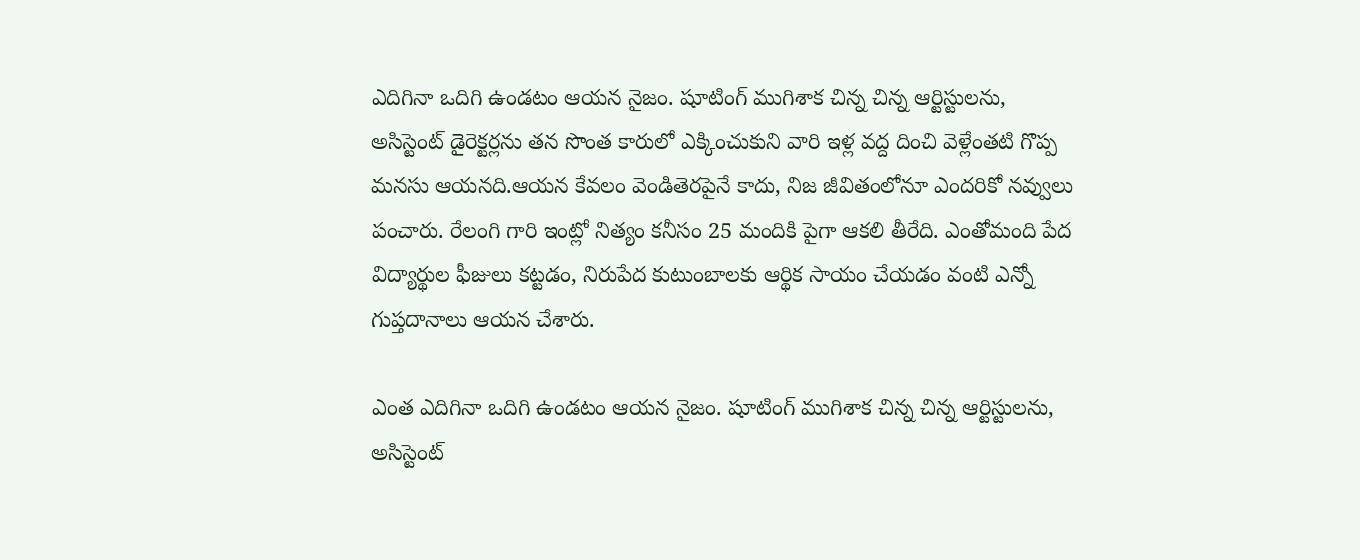ఎదిగినా ఒదిగి ఉండటం ఆయన నైజం. షూటింగ్ ముగిశాక చిన్న చిన్న ఆర్టిస్టులను, అసిస్టెంట్ డైరెక్టర్లను తన సొంత కారులో ఎక్కించుకుని వారి ఇళ్ల వద్ద దించి వెళ్లేంతటి గొప్ప మనసు ఆయనది.ఆయన కేవలం వెండితెరపైనే కాదు, నిజ జీవితంలోనూ ఎందరికో నవ్వులు పంచారు. రేలంగి గారి ఇంట్లో నిత్యం కనీసం 25 మందికి పైగా ఆకలి తీరేది. ఎంతోమంది పేద విద్యార్థుల ఫీజులు కట్టడం, నిరుపేద కుటుంబాలకు ఆర్థిక సాయం చేయడం వంటి ఎన్నో గుప్తదానాలు ఆయన చేశారు.

ఎంత ఎదిగినా ఒదిగి ఉండటం ఆయన నైజం. షూటింగ్ ముగిశాక చిన్న చిన్న ఆర్టిస్టులను, అసిస్టెంట్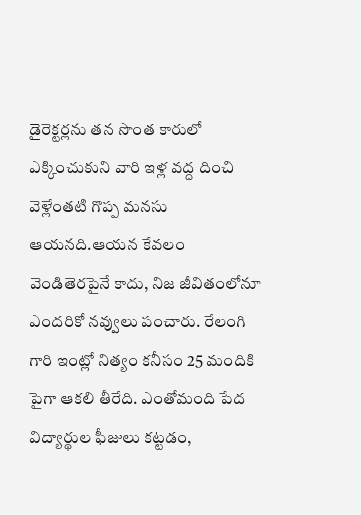డైరెక్టర్లను తన సొంత కారులో ఎక్కించుకుని వారి ఇళ్ల వద్ద దించి వెళ్లేంతటి గొప్ప మనసు ఆయనది.ఆయన కేవలం వెండితెరపైనే కాదు, నిజ జీవితంలోనూ ఎందరికో నవ్వులు పంచారు. రేలంగి గారి ఇంట్లో నిత్యం కనీసం 25 మందికి పైగా ఆకలి తీరేది. ఎంతోమంది పేద విద్యార్థుల ఫీజులు కట్టడం,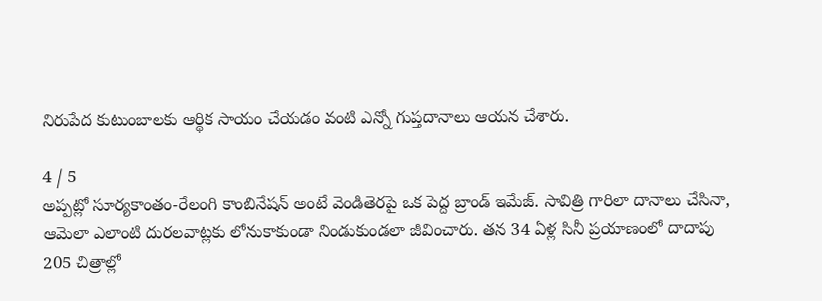నిరుపేద కుటుంబాలకు ఆర్థిక సాయం చేయడం వంటి ఎన్నో గుప్తదానాలు ఆయన చేశారు.

4 / 5
అప్పట్లో సూర్యకాంతం-రేలంగి కాంబినేషన్ అంటే వెండితెరపై ఒక పెద్ద బ్రాండ్ ఇమేజ్. సావిత్రి గారిలా దానాలు చేసినా, ఆమెలా ఎలాంటి దురలవాట్లకు లోనుకాకుండా నిండుకుండలా జీవించారు. తన 34 ఏళ్ల సినీ ప్రయాణంలో దాదాపు 205 చిత్రాల్లో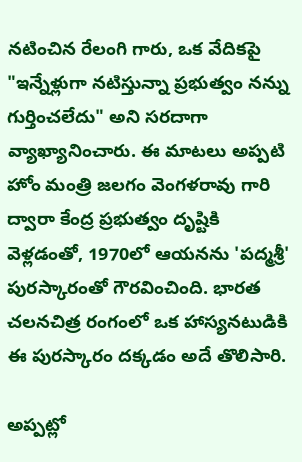నటించిన రేలంగి గారు, ఒక వేదికపై "ఇన్నేళ్లుగా నటిస్తున్నా ప్రభుత్వం నన్ను గుర్తించలేదు" అని సరదాగా వ్యాఖ్యానించారు. ఈ మాటలు అప్పటి హోం మంత్రి జలగం వెంగళరావు గారి ద్వారా కేంద్ర ప్రభుత్వం దృష్టికి వెళ్లడంతో, 1970లో ఆయనను 'పద్మశ్రీ' పురస్కారంతో గౌరవించింది. భారత చలనచిత్ర రంగంలో ఒక హాస్యనటుడికి ఈ పురస్కారం దక్కడం అదే తొలిసారి.

అప్పట్లో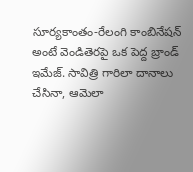సూర్యకాంతం-రేలంగి కాంబినేషన్ అంటే వెండితెరపై ఒక పెద్ద బ్రాండ్ ఇమేజ్. సావిత్రి గారిలా దానాలు చేసినా, ఆమెలా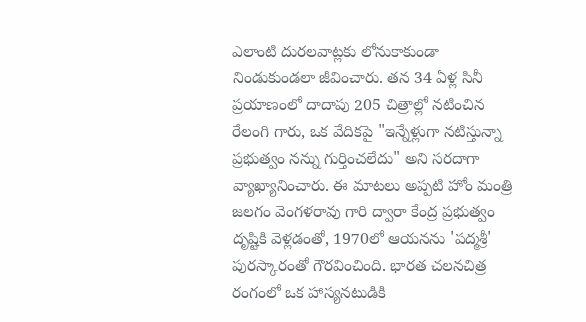ఎలాంటి దురలవాట్లకు లోనుకాకుండా నిండుకుండలా జీవించారు. తన 34 ఏళ్ల సినీ ప్రయాణంలో దాదాపు 205 చిత్రాల్లో నటించిన రేలంగి గారు, ఒక వేదికపై "ఇన్నేళ్లుగా నటిస్తున్నా ప్రభుత్వం నన్ను గుర్తించలేదు" అని సరదాగా వ్యాఖ్యానించారు. ఈ మాటలు అప్పటి హోం మంత్రి జలగం వెంగళరావు గారి ద్వారా కేంద్ర ప్రభుత్వం దృష్టికి వెళ్లడంతో, 1970లో ఆయనను 'పద్మశ్రీ' పురస్కారంతో గౌరవించింది. భారత చలనచిత్ర రంగంలో ఒక హాస్యనటుడికి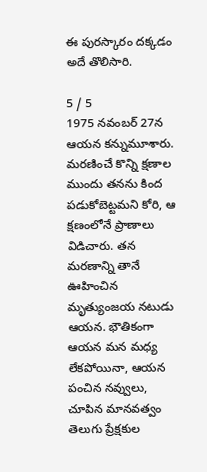ఈ పురస్కారం దక్కడం అదే తొలిసారి.

5 / 5
1975 నవంబర్ 27న ఆయన కన్నుమూశారు. మరణించే కొన్ని క్షణాల ముందు తనను కింద పడుకోబెట్టమని కోరి, ఆ క్షణంలోనే ప్రాణాలు విడిచారు. తన మరణాన్ని తానే ఊహించిన మృత్యుంజయ నటుడు ఆయన. భౌతికంగా ఆయన మన మధ్య లేకపోయినా, ఆయన పంచిన నవ్వులు, చూపిన మానవత్వం తెలుగు ప్రేక్షకుల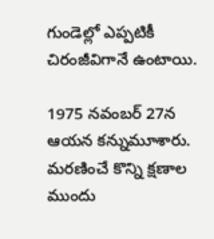గుండెల్లో ఎప్పటికీ చిరంజీవిగానే ఉంటాయి.

1975 నవంబర్ 27న ఆయన కన్నుమూశారు. మరణించే కొన్ని క్షణాల ముందు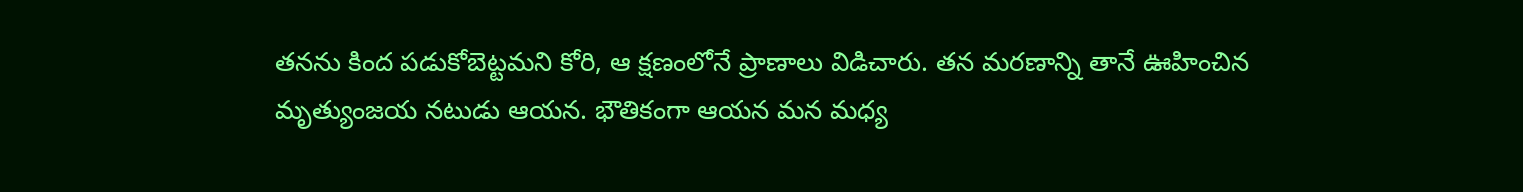తనను కింద పడుకోబెట్టమని కోరి, ఆ క్షణంలోనే ప్రాణాలు విడిచారు. తన మరణాన్ని తానే ఊహించిన మృత్యుంజయ నటుడు ఆయన. భౌతికంగా ఆయన మన మధ్య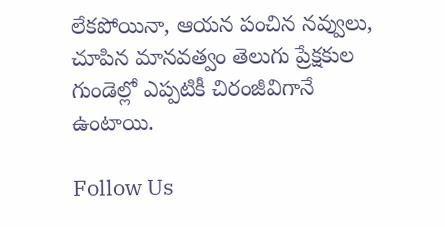లేకపోయినా, ఆయన పంచిన నవ్వులు, చూపిన మానవత్వం తెలుగు ప్రేక్షకుల గుండెల్లో ఎప్పటికీ చిరంజీవిగానే ఉంటాయి.

Follow Us